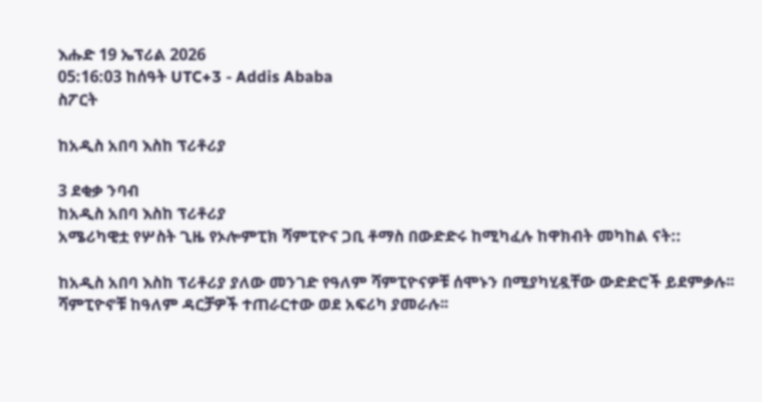እሑድ 19 ኤፕሪል 2026
05:16:03 ከሰዓት UTC+3 - Addis Ababa
ስፖርት

ከአዲስ አበባ እስከ ፕሪቶሪያ

3 ደቂቃ ንባብ
ከአዲስ አበባ እስከ ፕሪቶሪያ
አሜሪካዊቷ የሦስት ጊዜ የኦሎምፒክ ሻምፒዮና ጋቢ ቶማስ በውድድሩ ከሚካፈሉ ከዋክብት መካከል ናት::

ከአዲስ አበባ እስከ ፕሪቶሪያ ያለው መንገድ የዓለም ሻምፒዮናዎቹ ሰሞኑን በሚያካሂዷቸው ውድድሮች ይደምቃሉ፡፡ሻምፒዮኖቹ ከዓለም ዳርቻዎች ተጠራርተው ወደ አፍሪካ ያመራሉ፡፡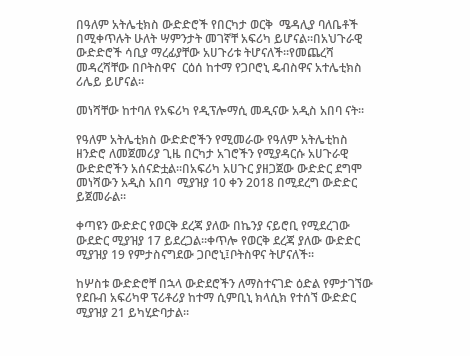በዓለም አትሌቲክስ ውድድሮች የበርካታ ወርቅ  ሜዳሊያ ባለቤቶች በሚቀጥሉት ሁለት ሣምንታት መገኛቸ አፍሪካ ይሆናል፡፡በአህጉራዊ ውድድሮች ሳቢያ ማረፊያቸው አሀጉሪቱ ትሆናለች፡፡የመጨረሻ መዳረሻቸው በቦትስዋና  ርዕሰ ከተማ የጋቦሮኒ ዴብስዋና አተሌቲክስ ሪሌይ ይሆናል፡፡

መነሻቸው ከተባለ የአፍሪካ የዲፕሎማሲ መዲናው አዲስ አበባ ናት፡፡

የዓለም አትሌቲክስ ውድድሮችን የሚመራው የዓለም አትሌቲከስ ዘንድሮ ለመጀመሪያ ጊዜ በርካታ አገሮችን የሚያዳርሱ አሀጉራዊ ውድድሮችን አሰናድቷል፡፡በአፍሪካ አሀጉር ያዘጋጀው ውድድር ደግሞ መነሻውን አዲስ አበባ  ሚያዝያ 10 ቀን 2018 በሚደረግ ውድድር ይጀመራል፡፡

ቀጣዩን ውድድር የወርቅ ደረጃ ያለው በኬንያ ናይሮቢ የሚደረገው ውደድር ሚያዝያ 17 ይደረጋል፡፡ቀጥሎ የወርቅ ደረጃ ያለው ውድድር ሚያዝያ 19 የምታስናግደው ጋቦሮኒ፤ቦትስዋና ትሆናለች፡፡

ከሦስቱ ውድድሮቸ በኋላ ውድደሮችን ለማስተናገድ ዕድል የምታገኘው የደቡብ አፍሪካዋ ፕሪቶሪያ ከተማ ሲምቢኒ ክላሲክ የተሰኘ ውድድር ሚያዝያ 21 ይካሂድባታል፡፡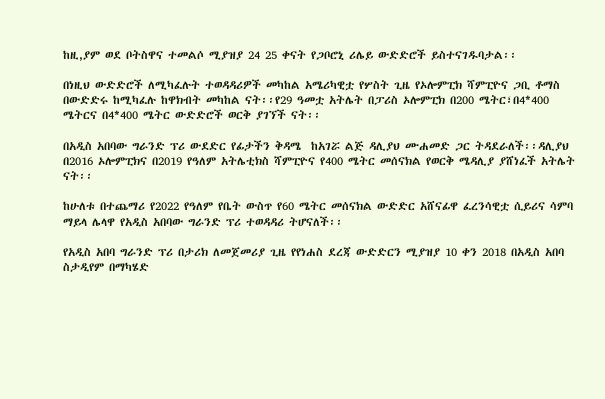ከዚ,ያም ወደ ቦትስዋና ተመልሶ ሚያዝያ 24 25 ቀናት የጋቦሮኒ ሪሌይ ውድድሮች ይስተናገዱባታል፡፡

በነዚህ ውድድሮች ለሚካፈሉት ተወዳዳሪዎች መካከል አሜሪካዊቷ የሦስት ጊዜ የኦሎምፒክ ሻምፒዮና ጋቢ ቶማስ በውድድሩ ከሚካፈሉ ከዋክብት መካከል ናት፡፡የ29 ዓመቷ አትሌት በፓሪስ ኦሎምፒክ በ200 ሜትር፣በ4*400 ሜትርና በ4*400 ሜትር ውድድሮች ወርቅ ያገኘች ናት፡፡

በአዲስ አበባው ግራንድ ፕሪ ውደድር የፊታችን ቅዳሜ  ከአገሯ ልጅ ዳሊያህ ሙሐመድ ጋር ትዳደራለች፡፡ዳሊያህ በ2016 ኦሎምፒክና በ2019 የዓለም አትሌቲክስ ሻምፒዮና የ400 ሜትር መሰናክል የወርቅ ሜዳሊያ ያሸነፈች አትሌት ናት፡፡

ከሁለቱ በተጨማሪ የ2022 የዓለም የቤት ውስጥ የ60 ሜትር መሰናክል ውድድር አሸናፊዋ ፈረንሳዊቷ ሲይሪና ሳምባ ማይላ ሌላዋ የአዲስ አበባው ግራንድ ፕሪ ተወዳዳሪ ትሆናለች፡፡

የአዲስ አበባ ግራንድ ፕሪ በታሪክ ለመጀመሪያ ጊዜ የየነሐስ ደረጃ ውድድርን ሚያዝያ 10 ቀን 2018 በአዲስ አበባ ስታዲየም በማካሄድ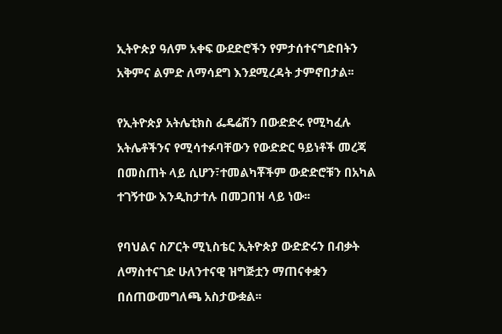ኢትዮጵያ ዓለም አቀፍ ውደድሮችን የምታሰተናግድበትን አቅምና ልምድ ለማሳደግ እንደሚረዳት ታምኖበታል፡፡

የኢትዮጵያ አትሌቲክስ ፌዴሬሽን በውድድሩ የሚካፈሉ አትሌቶችንና የሚሳተፉባቸውን የውድድር ዓይነቶች መረጃ በመስጠት ላይ ሲሆን፣ተመልካቾችም ውድድሮቹን በአካል ተገኝተው እንዲከታተሉ በመጋበዝ ላይ ነው፡፡

የባህልና ስፖርት ሚኒስቴር ኢትዮጵያ ውድድሩን በብቃት ለማስተናገድ ሁለንተናዊ ዝግጅቷን ማጠናቀቋን በሰጠውመግለጫ አስታውቋል፡፡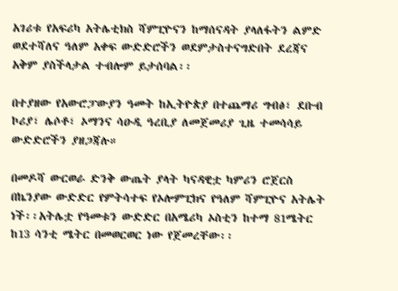አገሪቱ የአፍሪካ አትሌቲክስ ሻምፒዮናን ከማሰናዳት ያላለፋትን ልምድ ወደተሻለና ዓለም አቀፍ ውድድሮችን ወደምታስተናግድበት ደረጃና አቅም ያስችላታል ተብሎም ይታሰባል፡፡

በተያዘው የአውሮፓውያን ዓመት ከኢትዮጵያ በተጨማሪ ግብፅ፣ ደቡብ ኮሪያ፣ ሌሶቶ፣ ኦማንና ሳዑዲ ዓረቢያ ለመጀመሪያ ጊዜ ተመሳሳይ ውድድሮችን ያዘጋጃሉ።

በመዶሻ ውርወራ ድንቅ ውጤት ያላት ካናዳዊቷ ካምሪን ሮጀርስ በኬንያው ውድድር የምትሳተፍ የኦሎምፒክና የዓለም ሻምፒዮና አትሌት ነች፡፡አትሌቷ የዓመቱን ውድድር በአሜሪካ ኦስቲን ከተማ 81ሜትር ከ13 ሳንቲ ሜትር በመወርወር ነው የጀመረቸው፡፡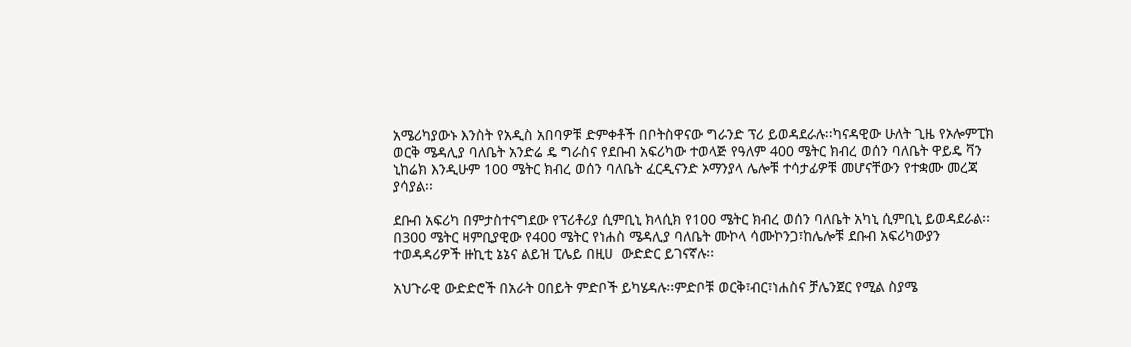አሜሪካያውኑ እንስት የአዲስ አበባዎቹ ድምቀቶች በቦትስዋናው ግራንድ ፕሪ ይወዳደራሉ፡፡ካናዳዊው ሁለት ጊዜ የኦሎምፒክ ወርቅ ሜዳሊያ ባለቤት አንድሬ ዴ ግራስና የደቡብ አፍሪካው ተወላጅ የዓለም 400 ሜትር ክብረ ወሰን ባለቤት ዋይዴ ቫን ኒከሬክ እንዲሁም 100 ሜትር ክብረ ወሰን ባለቤት ፈርዲናንድ ኦማንያላ ሌሎቹ ተሳታፊዎቹ መሆናቸውን የተቋሙ መረጃ ያሳያል፡፡

ደቡብ አፍሪካ በምታስተናግደው የፕሪቶሪያ ሲምቢኒ ክላሲክ የ100 ሜትር ክብረ ወሰን ባለቤት አካኒ ሲምቢኒ ይወዳደራል፡፡በ300 ሜትር ዛምቢያዊው የ400 ሜትር የነሐስ ሜዳሊያ ባለቤት ሙኮላ ሳሙኮንጋ፣ከሌሎቹ ደቡብ አፍሪካውያን ተወዳዳሪዎች ዙኪቲ ኔኔና ልይዝ ፒሌይ በዚሀ  ውድድር ይገናኛሉ፡፡

አህጉራዊ ውድድሮች በአራት ዐበይት ምድቦች ይካሄዳሉ፡፡ምድቦቹ ወርቅ፣ብር፣ነሐስና ቻሌንጀር የሚል ስያሜ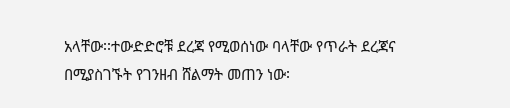አላቸው፡፡ተውድድሮቹ ደረጃ የሚወሰነው ባላቸው የጥራት ደረጃና በሚያስገኙት የገንዘብ ሸልማት መጠን ነው፡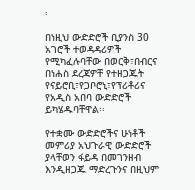፡

በነዚህ ውድድሮች ቢያንስ 30 አገሮች ተወዳዳሪዎች የሚካፈሉባቸው በወርቅ፣በብርና በነሐስ ደረጃዎቸ የተዘጋጁት የናይሮቢ፣የጋቦሮኒ፣የፕሪቶሪና የአዲስ አበባ ውድድሮች ይካሄዱባቸዋል፡፡

የተቋሙ ውድድሮችና ሁነቶች መምሪያ አህጉራዊ ውድድሮች ያላቸወን ፋይዳ በመገንዘብ እንዲዘጋጁ ማድረጉንና በዚህም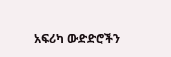አፍሪካ ውድድሮችን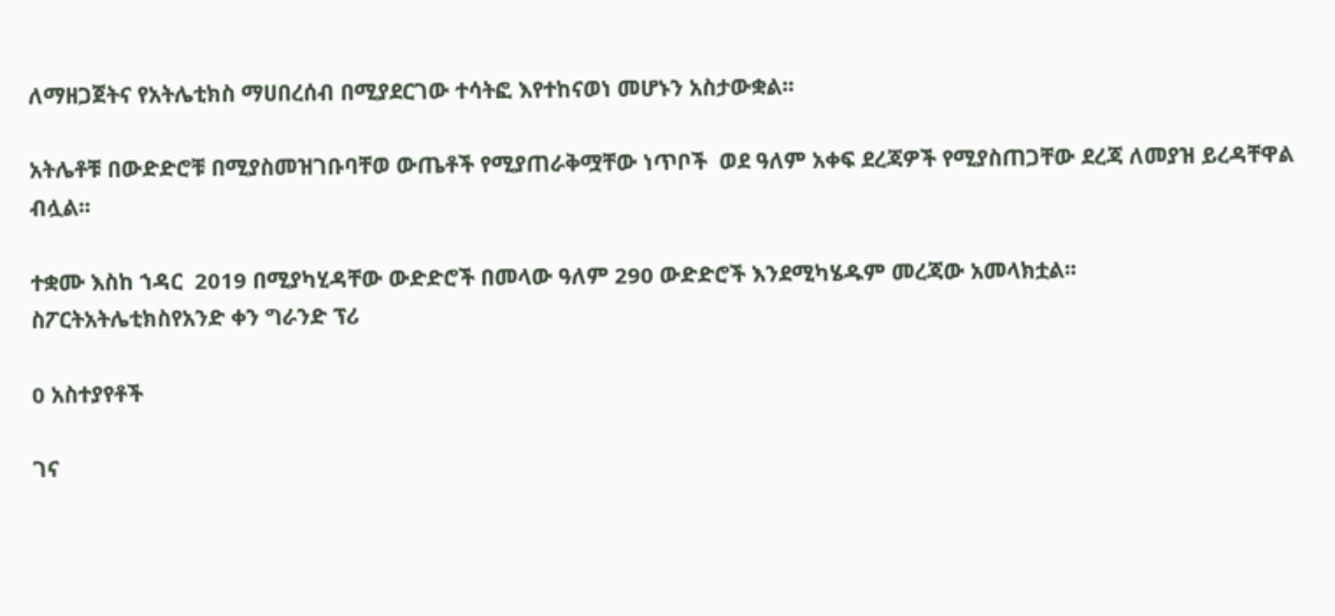ለማዘጋጀትና የአትሌቲክስ ማሀበረሰብ በሚያደርገው ተሳትፎ እየተከናወነ መሆኑን አስታውቋል፡፡

አትሌቶቹ በውድድሮቹ በሚያስመዝገቡባቸወ ውጤቶች የሚያጠራቅሟቸው ነጥቦች  ወደ ዓለም አቀፍ ደረጃዎች የሚያስጠጋቸው ደረጃ ለመያዝ ይረዳቸዋል ብሏል፡፡

ተቋሙ እስከ ኀዳር  2019 በሚያካሂዳቸው ውድድሮች በመላው ዓለም 290 ውድድሮች እንደሚካሄዱም መረጃው አመላክቷል፡፡
ስፖርትአትሌቲክስየአንድ ቀን ግራንድ ፕሪ

0 አስተያየቶች

ገና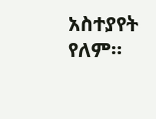አስተያየት የለም።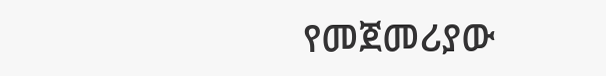የመጀመሪያው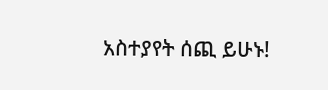አስተያየት ሰጪ ይሁኑ!